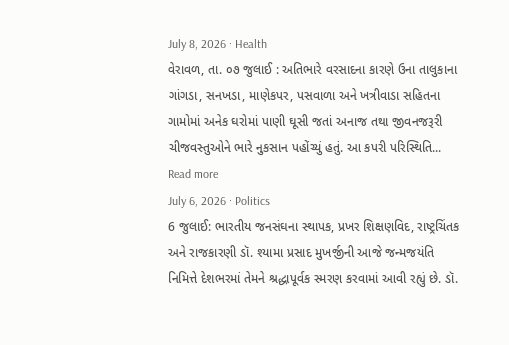July 8, 2026 · Health
વેરાવળ, તા. ૦૭ જુલાઈ : અતિભારે વરસાદના કારણે ઉના તાલુકાના ગાંગડા, સનખડા, માણેકપર, પસવાળા અને ખત્રીવાડા સહિતના ગામોમાં અનેક ઘરોમાં પાણી ઘૂસી જતાં અનાજ તથા જીવનજરૂરી ચીજવસ્તુઓને ભારે નુકસાન પહોંચ્યું હતું. આ કપરી પરિસ્થિતિ...
Read more
July 6, 2026 · Politics
6 જુલાઈ: ભારતીય જનસંઘના સ્થાપક, પ્રખર શિક્ષણવિદ, રાષ્ટ્રચિંતક અને રાજકારણી ડૉ. શ્યામા પ્રસાદ મુખર્જીની આજે જન્મજયંતિ નિમિત્તે દેશભરમાં તેમને શ્રદ્ધાપૂર્વક સ્મરણ કરવામાં આવી રહ્યું છે. ડૉ.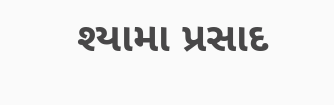શ્યામા પ્રસાદ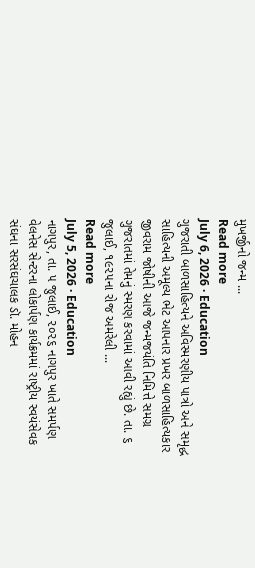મુખર્જીનો જન્મ ...
Read more
July 6, 2026 · Education
ગુજરાતી બાળસાહિત્યને અવિસ્મરણીય પાત્રો અને સમૃદ્ધ સાહિત્યની અમૂલ્ય ભેટ આપનાર પ્રખર બાળસાહિત્યકાર જીવરામ જોષીની આજે જન્મજયંતિ નિમિત્તે સમગ્ર ગુજરાતમાં તેમનું સ્મરણ કરવામાં આવી રહ્યું છે. તા. ૬ જુલાઈ, ૧૯૨૫ના રોજ અમરેલી ...
Read more
July 5, 2026 · Education
નાગપુર, તા. ૫ જુલાઈ, ૨૦૨૬ નાગપુર ખાતે સમર્પણ વેલનેસ સેન્ટરના લોકાર્પણ કાર્યક્રમમાં રાષ્ટ્રીય સ્વયંસેવક સંઘના સરસંઘચાલક ડૉ. મોહન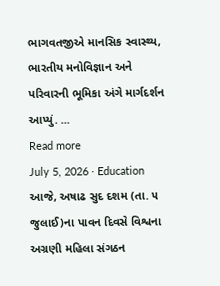ભાગવતજીએ માનસિક સ્વાસ્થ્ય, ભારતીય મનોવિજ્ઞાન અને પરિવારની ભૂમિકા અંગે માર્ગદર્શન આપ્યું. ...
Read more
July 5, 2026 · Education
આજે, અષાઢ સુદ દશમ (તા. ૫ જુલાઈ)ના પાવન દિવસે વિશ્વના અગ્રણી મહિલા સંગઠન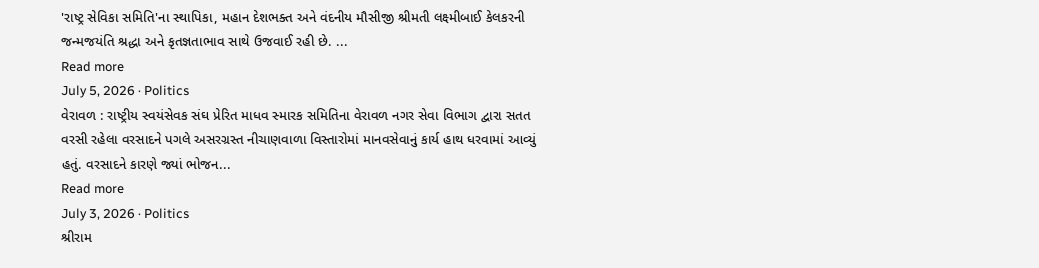'રાષ્ટ્ર સેવિકા સમિતિ'ના સ્થાપિકા, મહાન દેશભક્ત અને વંદનીય મૌસીજી શ્રીમતી લક્ષ્મીબાઈ કેલકરની જન્મજયંતિ શ્રદ્ધા અને કૃતજ્ઞતાભાવ સાથે ઉજવાઈ રહી છે. ...
Read more
July 5, 2026 · Politics
વેરાવળ : રાષ્ટ્રીય સ્વયંસેવક સંઘ પ્રેરિત માધવ સ્મારક સમિતિના વેરાવળ નગર સેવા વિભાગ દ્વારા સતત વરસી રહેલા વરસાદને પગલે અસરગ્રસ્ત નીચાણવાળા વિસ્તારોમાં માનવસેવાનું કાર્ય હાથ ધરવામાં આવ્યું હતું. વરસાદને કારણે જ્યાં ભોજન...
Read more
July 3, 2026 · Politics
શ્રીરામ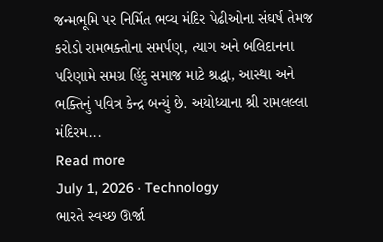જન્મભૂમિ પર નિર્મિત ભવ્ય મંદિર પેઢીઓના સંઘર્ષ તેમજ કરોડો રામભક્તોના સમર્પણ, ત્યાગ અને બલિદાનના પરિણામે સમગ્ર હિંદુ સમાજ માટે શ્રદ્ધા, આસ્થા અને ભક્તિનું પવિત્ર કેન્દ્ર બન્યું છે. અયોધ્યાના શ્રી રામલલ્લા મંદિરમ...
Read more
July 1, 2026 · Technology
ભારતે સ્વચ્છ ઊર્જા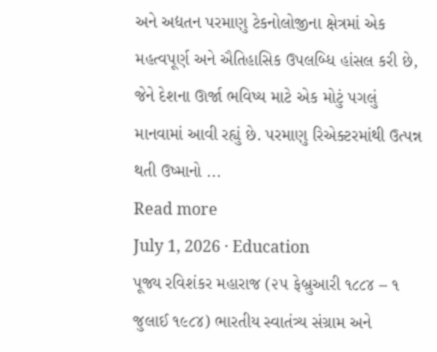અને અદ્યતન પરમાણુ ટેકનોલોજીના ક્ષેત્રમાં એક મહત્વપૂર્ણ અને ઐતિહાસિક ઉપલબ્ધિ હાંસલ કરી છે, જેને દેશના ઊર્જા ભવિષ્ય માટે એક મોટું પગલું માનવામાં આવી રહ્યું છે. પરમાણુ રિએક્ટરમાંથી ઉત્પન્ન થતી ઉષ્માનો ...
Read more
July 1, 2026 · Education
પૂજ્ય રવિશંકર મહારાજ (૨૫ ફેબ્રુઆરી ૧૮૮૪ – ૧ જુલાઈ ૧૯૮૪) ભારતીય સ્વાતંત્ર્ય સંગ્રામ અને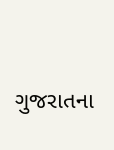ગુજરાતના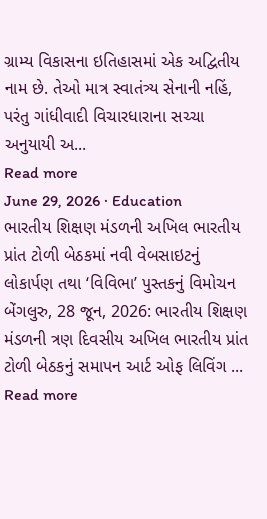ગ્રામ્ય વિકાસના ઇતિહાસમાં એક અદ્વિતીય નામ છે. તેઓ માત્ર સ્વાતંત્ર્ય સેનાની નહિં, પરંતુ ગાંધીવાદી વિચારધારાના સચ્ચા અનુયાયી અ...
Read more
June 29, 2026 · Education
ભારતીય શિક્ષણ મંડળની અખિલ ભારતીય પ્રાંત ટોળી બેઠકમાં નવી વેબસાઇટનું લોકાર્પણ તથા ‘વિવિભા’ પુસ્તકનું વિમોચન બેંગલુરુ, 28 જૂન, 2026: ભારતીય શિક્ષણ મંડળની ત્રણ દિવસીય અખિલ ભારતીય પ્રાંત ટોળી બેઠકનું સમાપન આર્ટ ઓફ લિવિંગ ...
Read more